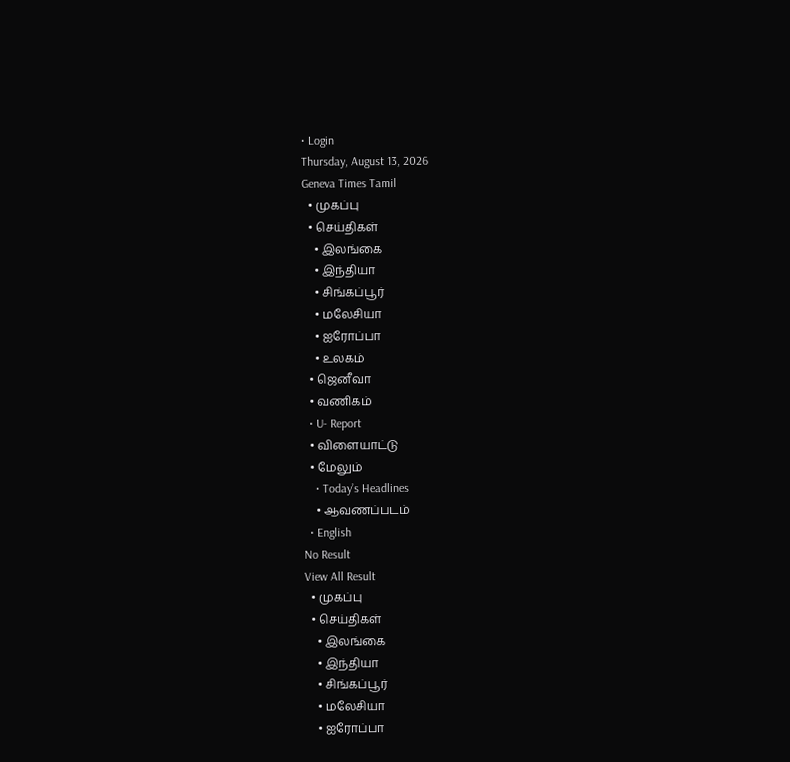• Login
Thursday, August 13, 2026
Geneva Times Tamil
  • முகப்பு
  • செய்திகள்
    • இலங்கை
    • இந்தியா
    • சிங்கப்பூர்
    • மலேசியா
    • ஐரோப்பா
    • உலகம்
  • ஜெனீவா
  • வணிகம்
  • U- Report
  • விளையாட்டு
  • மேலும்
    • Today’s Headlines
    • ஆவணப்படம்
  • English
No Result
View All Result
  • முகப்பு
  • செய்திகள்
    • இலங்கை
    • இந்தியா
    • சிங்கப்பூர்
    • மலேசியா
    • ஐரோப்பா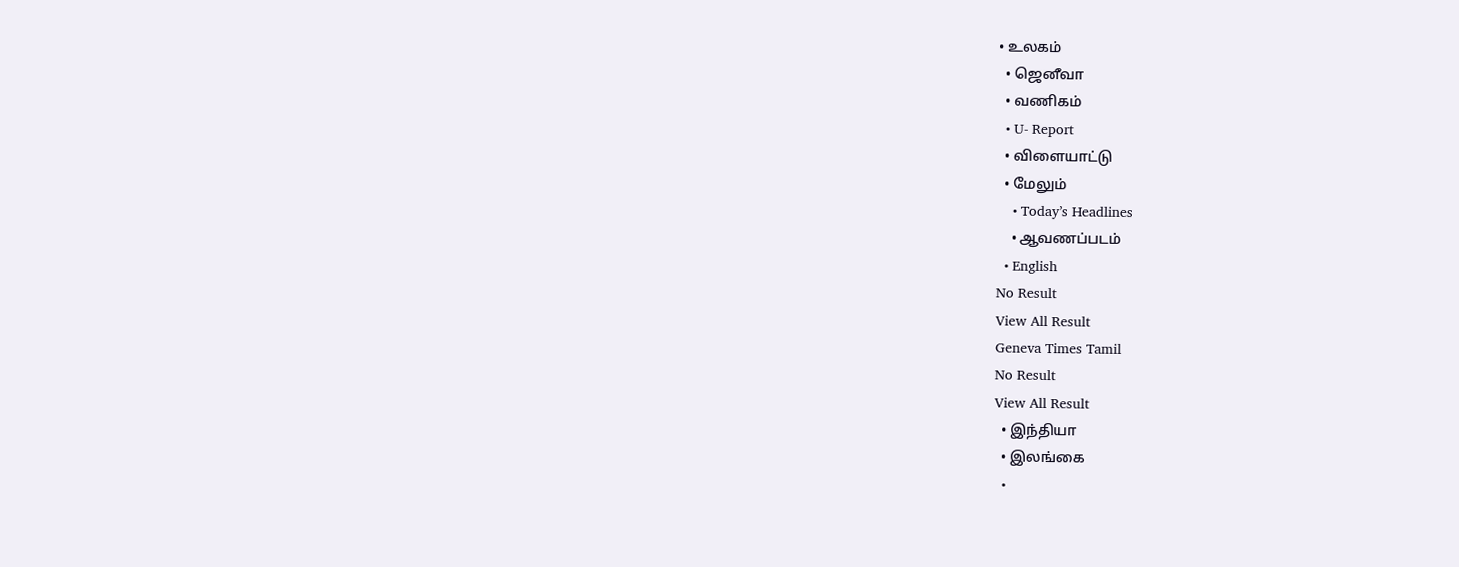• உலகம்
  • ஜெனீவா
  • வணிகம்
  • U- Report
  • விளையாட்டு
  • மேலும்
    • Today’s Headlines
    • ஆவணப்படம்
  • English
No Result
View All Result
Geneva Times Tamil
No Result
View All Result
  • இந்தியா
  • இலங்கை
  •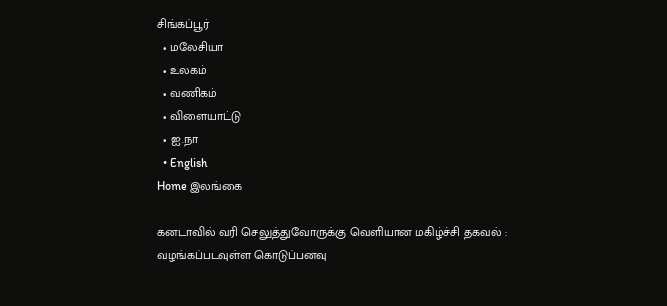சிங்கப்பூர்
  • மலேசியா
  • உலகம்
  • வணிகம்
  • விளையாட்டு
  • ஐ.நா
  • English
Home இலங்கை

கனடாவில் வரி செலுத்துவோருக்கு வெளியான மகிழ்ச்சி தகவல் : வழங்கப்படவுள்ள கொடுப்பனவு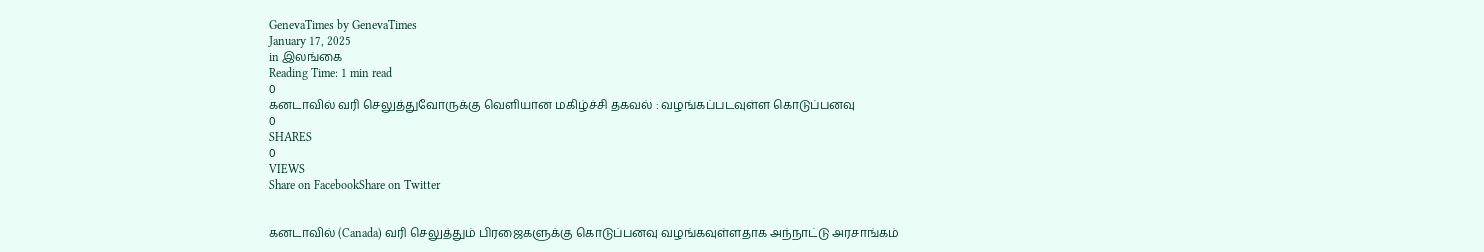GenevaTimes by GenevaTimes
January 17, 2025
in இலங்கை
Reading Time: 1 min read
0
கனடாவில் வரி செலுத்துவோருக்கு வெளியான மகிழ்ச்சி தகவல் : வழங்கப்படவுள்ள கொடுப்பனவு
0
SHARES
0
VIEWS
Share on FacebookShare on Twitter


கனடாவில் (Canada) வரி செலுத்தும் பிரஜைகளுக்கு கொடுப்பனவு வழங்கவுள்ளதாக அந்நாட்டு அரசாங்கம்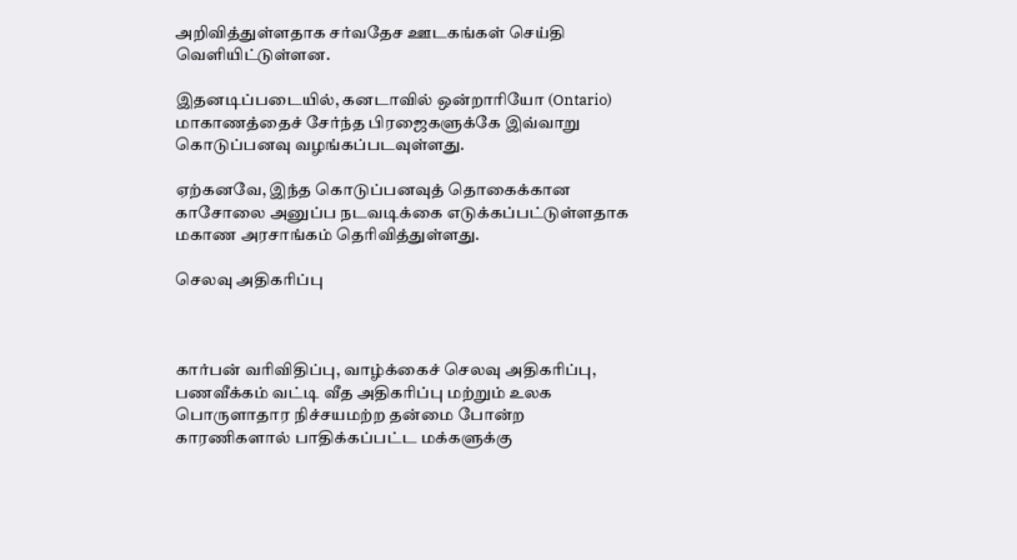அறிவித்துள்ளதாக சர்வதேச ஊடகங்கள் செய்தி வெளியிட்டுள்ளன.

இதனடிப்படையில், கனடாவில் ஒன்றாரியோ (Ontario) மாகாணத்தைச் சேர்ந்த பிரஜைகளுக்கே இவ்வாறு கொடுப்பனவு வழங்கப்படவுள்ளது.

ஏற்கனவே, இந்த கொடுப்பனவுத் தொகைக்கான காசோலை அனுப்ப நடவடிக்கை எடுக்கப்பட்டுள்ளதாக மகாண அரசாங்கம் தெரிவித்துள்ளது.

செலவு அதிகரிப்பு



கார்பன் வரிவிதிப்பு, வாழ்க்கைச் செலவு அதிகரிப்பு, பணவீக்கம் வட்டி வீத அதிகரிப்பு மற்றும் உலக பொருளாதார நிச்சயமற்ற தன்மை போன்ற காரணிகளால் பாதிக்கப்பட்ட மக்களுக்கு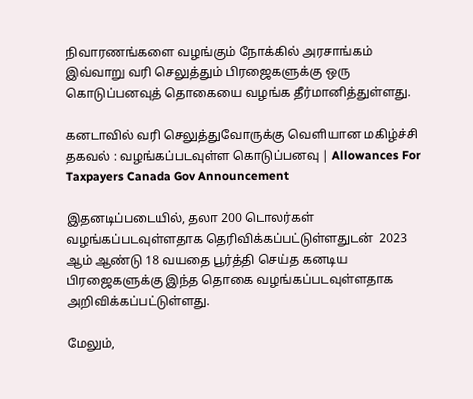நிவாரணங்களை வழங்கும் நோக்கில் அரசாங்கம் இவ்வாறு வரி செலுத்தும் பிரஜைகளுக்கு ஒரு கொடுப்பனவுத் தொகையை வழங்க தீர்மானித்துள்ளது.

கனடாவில் வரி செலுத்துவோருக்கு வெளியான மகிழ்ச்சி தகவல் : வழங்கப்படவுள்ள கொடுப்பனவு | Allowances For Taxpayers Canada Gov Announcement

இதனடிப்படையில், தலா 200 டொலர்கள் வழங்கப்படவுள்ளதாக தெரிவிக்கப்பட்டுள்ளதுடன்  2023 ஆம் ஆண்டு 18 வயதை பூர்த்தி செய்த கனடிய பிரஜைகளுக்கு இந்த தொகை வழங்கப்படவுள்ளதாக அறிவிக்கப்பட்டுள்ளது.

மேலும்,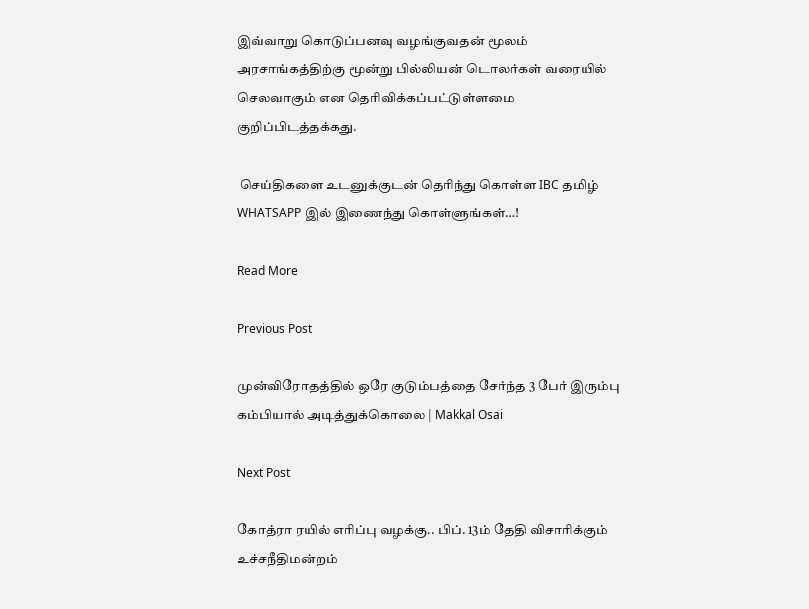இவ்வாறு கொடுப்பனவு வழங்குவதன் மூலம் அரசாங்கத்திற்கு மூன்று பில்லியன் டொலர்கள் வரையில் செலவாகும் என தெரிவிக்கப்பட்டுள்ளமை குறிப்பிடத்தக்கது.

 செய்திகளை உடனுக்குடன் தெரிந்து கொள்ள IBC தமிழ் WHATSAPP இல் இணைந்து கொள்ளுங்கள்…!

Read More

Previous Post

முன்விரோதத்தில் ஒரே குடும்பத்தை சேர்ந்த 3 பேர் இரும்பு கம்பியால் அடித்துக்கொலை | Makkal Osai

Next Post

கோத்ரா ரயில் எரிப்பு வழக்கு.. பிப். 13ம் தேதி விசாரிக்கும் உச்சநீதிமன்றம்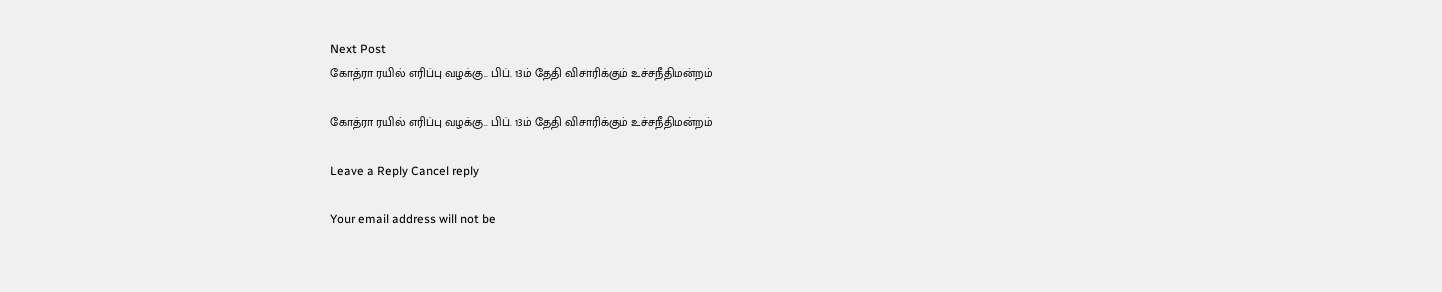Next Post
கோத்ரா ரயில் எரிப்பு வழக்கு.. பிப். 13ம் தேதி விசாரிக்கும் உச்சநீதிமன்றம்

கோத்ரா ரயில் எரிப்பு வழக்கு.. பிப். 13ம் தேதி விசாரிக்கும் உச்சநீதிமன்றம்

Leave a Reply Cancel reply

Your email address will not be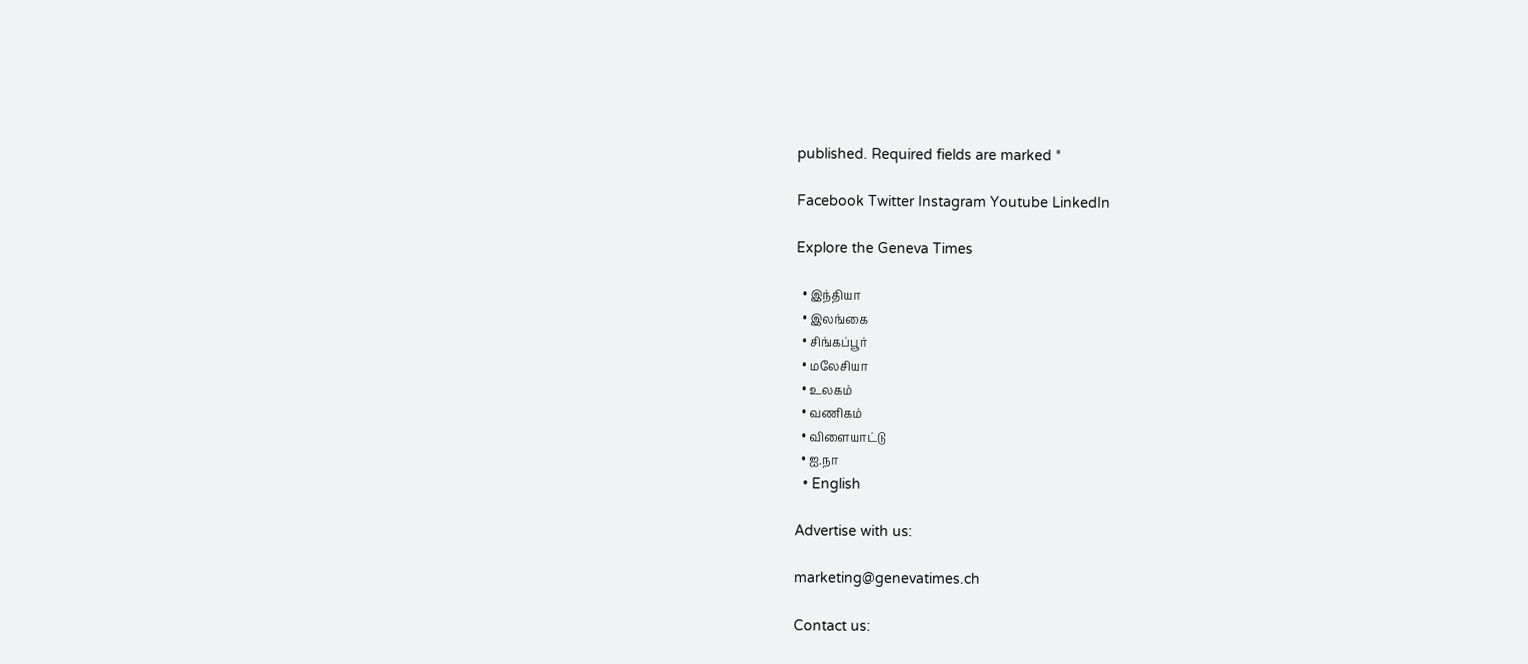published. Required fields are marked *

Facebook Twitter Instagram Youtube LinkedIn

Explore the Geneva Times

  • இந்தியா
  • இலங்கை
  • சிங்கப்பூர்
  • மலேசியா
  • உலகம்
  • வணிகம்
  • விளையாட்டு
  • ஐ.நா
  • English

Advertise with us:

marketing@genevatimes.ch

Contact us: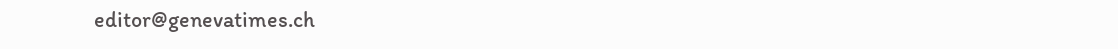editor@genevatimes.ch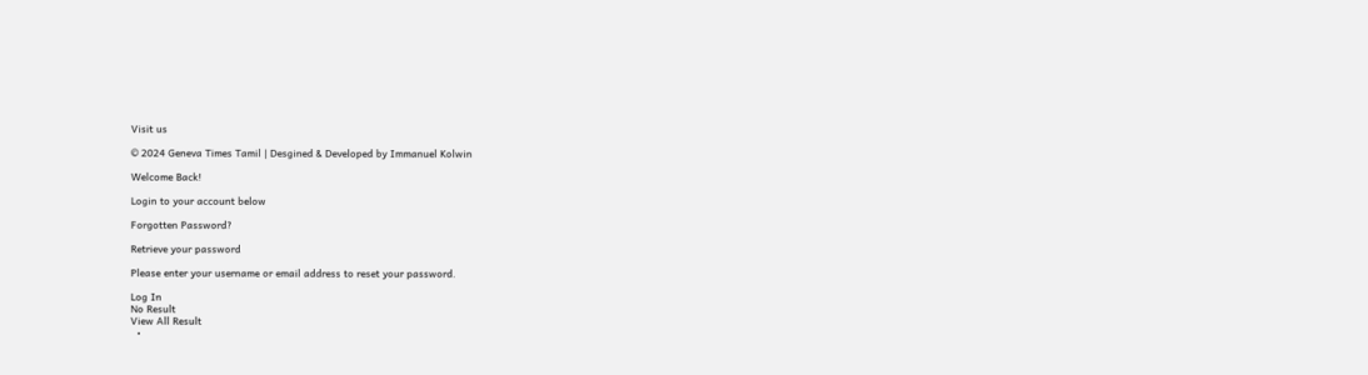Visit us

© 2024 Geneva Times Tamil | Desgined & Developed by Immanuel Kolwin

Welcome Back!

Login to your account below

Forgotten Password?

Retrieve your password

Please enter your username or email address to reset your password.

Log In
No Result
View All Result
  •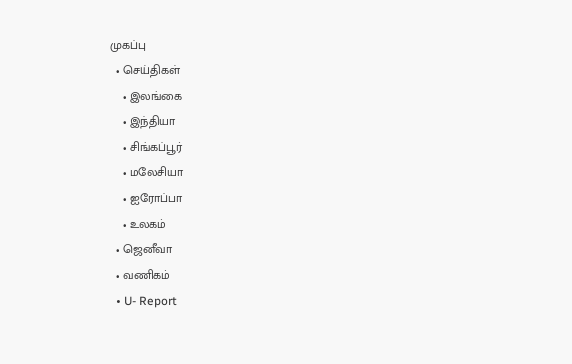முகப்பு
  • செய்திகள்
    • இலங்கை
    • இந்தியா
    • சிங்கப்பூர்
    • மலேசியா
    • ஐரோப்பா
    • உலகம்
  • ஜெனீவா
  • வணிகம்
  • U- Report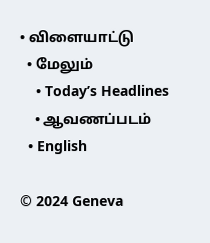• விளையாட்டு
  • மேலும்
    • Today’s Headlines
    • ஆவணப்படம்
  • English

© 2024 Geneva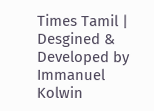Times Tamil | Desgined & Developed by Immanuel Kolwin